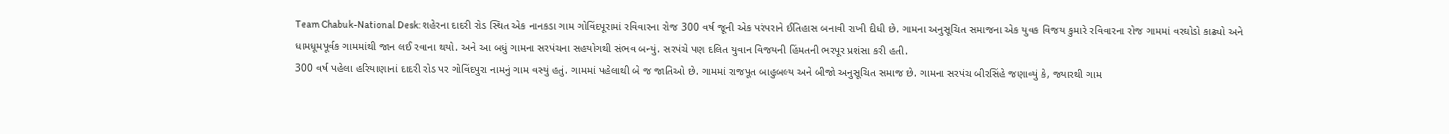Team Chabuk-National Desk: શહેરના દાદરી રોડ સ્થિત એક નાનકડા ગામ ગોવિંદપૂરામાં રવિવારના રોજ 300 વર્ષ જૂની એક પરંપરાને ઈતિહાસ બનાવી રાખી દીધી છે. ગામના અનુસૂચિત સમાજના એક યુવક વિજય કુમારે રવિવારના રોજ ગામમાં વરઘોડો કાઢ્યો અને ધામધૂમપૂર્વક ગામમાંથી જાન લઈ રવાના થયો. અને આ બધું ગામના સરપંચના સહયોગથી સંભવ બન્યું. સરપંચે પણ દલિત યુવાન વિજયની હિંમતની ભરપૂર પ્રશંસા કરી હતી.
300 વર્ષ પહેલા હરિયાણાનાં દાદરી રોડ પર ગોવિંદપુરા નામનું ગામ વસ્યું હતું. ગામમાં પહેલાથી બે જ જાતિઓ છે. ગામમાં રાજપૂત બાહુબલ્ય અને બીજો અનુસૂચિત સમાજ છે. ગામના સરપંચ બીરસિંહે જણાવ્યું કે, જ્યારથી ગામ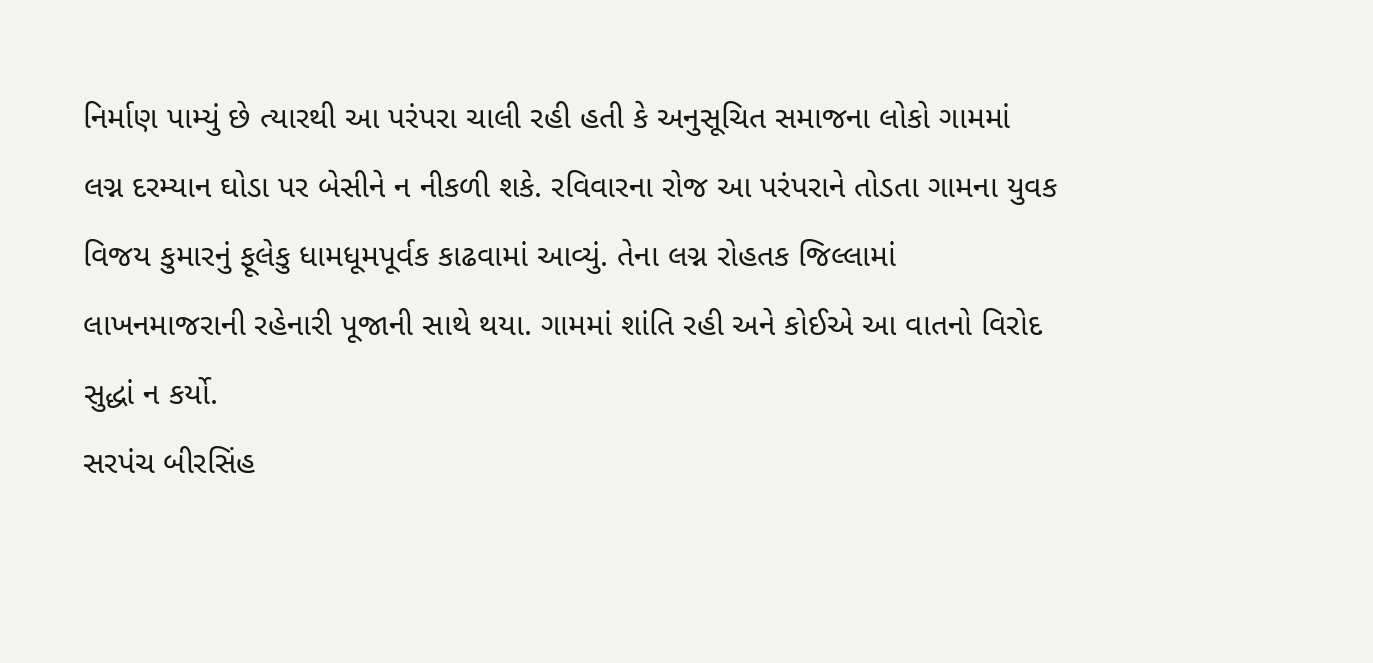નિર્માણ પામ્યું છે ત્યારથી આ પરંપરા ચાલી રહી હતી કે અનુસૂચિત સમાજના લોકો ગામમાં લગ્ન દરમ્યાન ઘોડા પર બેસીને ન નીકળી શકે. રવિવારના રોજ આ પરંપરાને તોડતા ગામના યુવક વિજય કુમારનું ફૂલેકુ ધામધૂમપૂર્વક કાઢવામાં આવ્યું. તેના લગ્ન રોહતક જિલ્લામાં લાખનમાજરાની રહેનારી પૂજાની સાથે થયા. ગામમાં શાંતિ રહી અને કોઈએ આ વાતનો વિરોદ સુદ્ધાં ન કર્યો.
સરપંચ બીરસિંહ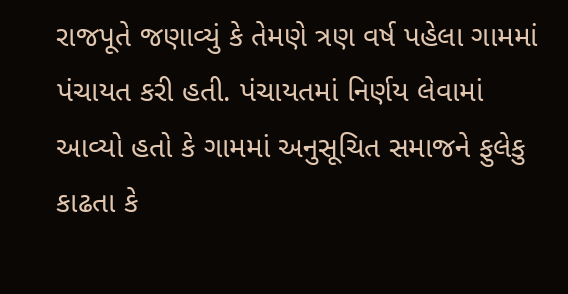રાજપૂતે જણાવ્યું કે તેમણે ત્રણ વર્ષ પહેલા ગામમાં પંચાયત કરી હતી. પંચાયતમાં નિર્ણય લેવામાં આવ્યો હતો કે ગામમાં અનુસૂચિત સમાજને ફુલેકુ કાઢતા કે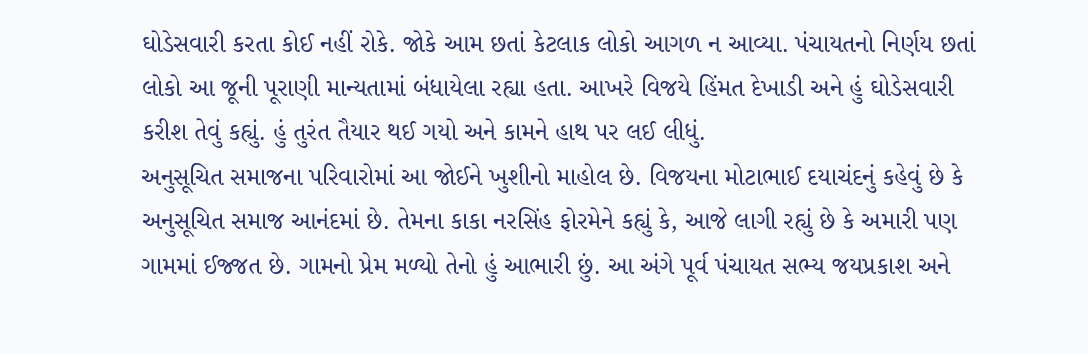ઘોડેસવારી કરતા કોઈ નહીં રોકે. જોકે આમ છતાં કેટલાક લોકો આગળ ન આવ્યા. પંચાયતનો નિર્ણય છતાં લોકો આ જૂની પૂરાણી માન્યતામાં બંધાયેલા રહ્યા હતા. આખરે વિજયે હિંમત દેખાડી અને હું ઘોડેસવારી કરીશ તેવું કહ્યું. હું તુરંત તૈયાર થઈ ગયો અને કામને હાથ પર લઈ લીધું.
અનુસૂચિત સમાજના પરિવારોમાં આ જોઈને ખુશીનો માહોલ છે. વિજયના મોટાભાઈ દયાચંદનું કહેવું છે કે અનુસૂચિત સમાજ આનંદમાં છે. તેમના કાકા નરસિંહ ફોરમેને કહ્યું કે, આજે લાગી રહ્યું છે કે અમારી પણ ગામમાં ઈજ્જત છે. ગામનો પ્રેમ મળ્યો તેનો હું આભારી છું. આ અંગે પૂર્વ પંચાયત સભ્ય જયપ્રકાશ અને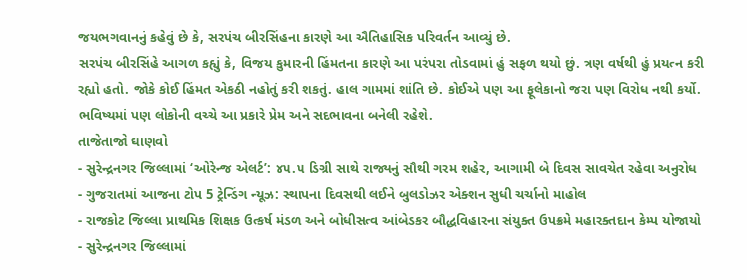જયભગવાનનું કહેવું છે કે, સરપંચ બીરસિંહના કારણે આ ઐતિહાસિક પરિવર્તન આવ્યું છે.
સરપંચ બીરસિંહે આગળ કહ્યું કે, વિજય કુમારની હિંમતના કારણે આ પરંપરા તોડવામાં હું સફળ થયો છું. ત્રણ વર્ષથી હું પ્રયત્ન કરી રહ્યો હતો. જોકે કોઈ હિંમત એકઠી નહોતું કરી શકતું. હાલ ગામમાં શાંતિ છે. કોઈએ પણ આ ફૂલેકાનો જરા પણ વિરોધ નથી કર્યો. ભવિષ્યમાં પણ લોકોની વચ્ચે આ પ્રકારે પ્રેમ અને સદભાવના બનેલી રહેશે.
તાજેતાજો ઘાણવો
- સુરેન્દ્રનગર જિલ્લામાં ‘ઓરેન્જ એલર્ટ’: ૪૫.૫ ડિગ્રી સાથે રાજ્યનું સૌથી ગરમ શહેર, આગામી બે દિવસ સાવચેત રહેવા અનુરોધ
- ગુજરાતમાં આજના ટોપ 5 ટ્રેન્ડિંગ ન્યૂઝ: સ્થાપના દિવસથી લઈને બુલડોઝર એક્શન સુધી ચર્ચાનો માહોલ
- રાજકોટ જિલ્લા પ્રાથમિક શિક્ષક ઉત્કર્ષ મંડળ અને બોધીસત્વ આંબેડકર બૌદ્ધવિહારના સંયુક્ત ઉપક્રમે મહારક્તદાન કેમ્પ યોજાયો
- સુરેન્દ્રનગર જિલ્લામાં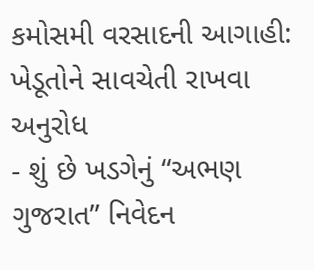કમોસમી વરસાદની આગાહી: ખેડૂતોને સાવચેતી રાખવા અનુરોધ
- શું છે ખડગેનું “અભણ ગુજરાત” નિવેદન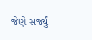જેણે સર્જ્યું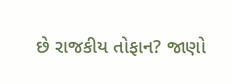છે રાજકીય તોફાન? જાણો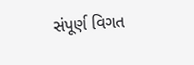સંપૂર્ણ વિગત